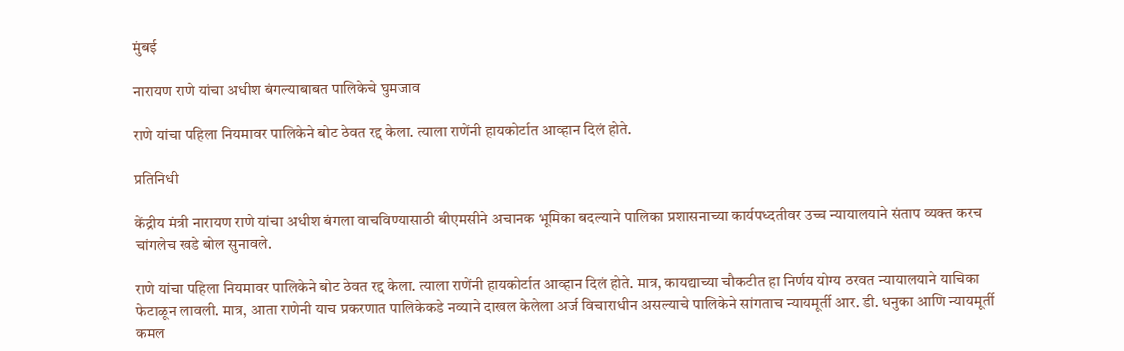मुंबई

नारायण राणे यांचा अधीश बंगल्याबाबत पालिकेचे घुमजाव

राणे यांचा पहिला नियमावर पालिकेने बोट ठेवत रद्द केला. त्याला राणेंनी हायकोर्टात आव्हान दिलं होते.

प्रतिनिधी

केंद्रीय मंत्री नारायण राणे यांचा अधीश बंगला वाचविण्यासाठी बीएमसीने अचानक भूमिका बदल्याने पालिका प्रशासनाच्या कार्यपध्दतीवर उच्च न्यायालयाने संताप व्यक्त करच चांगलेच खडे बोल सुनावले.

राणे यांचा पहिला नियमावर पालिकेने बोट ठेवत रद्द केला. त्याला राणेंनी हायकोर्टात आव्हान दिलं होते. मात्र, कायद्याच्या चौकटीत हा निर्णय योग्य ठरवत न्यायालयाने याचिका फेटाळून लावली. मात्र, आता राणेनी याच प्रकरणात पालिकेकडे नव्याने दाखल केलेला अर्ज विचाराधीन असल्याचे पालिकेने सांगताच न्यायमूर्ती आर. डी. धनुका आणि न्यायमूर्ती कमल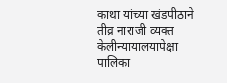काथा यांच्या खंडपीठाने तीव्र नाराजी व्यक्त केलीन्यायालयापेक्षा पालिका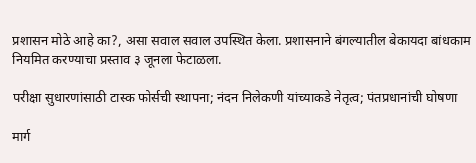प्रशासन मोठे आहे का?, असा सवाल सवाल उपस्थित केला. प्रशासनाने बंगल्यातील बेकायदा बांधकाम नियमित करण्याचा प्रस्ताव ३ जूनला फेटाळला.

परीक्षा सुधारणांसाठी टास्क फोर्सची स्थापना; नंदन निलेकणी यांच्याकडे नेतृत्व; पंतप्रधानांची घोषणा

मार्ग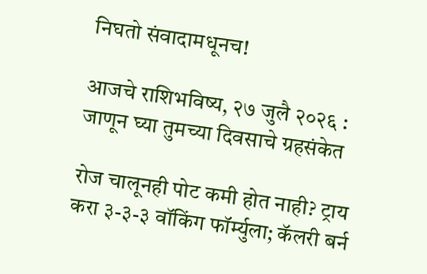निघतो संवादामधूनच!

आजचे राशिभविष्य, २७ जुलै २०२६ : जाणून घ्या तुमच्या दिवसाचे ग्रहसंकेत

रोज चालूनही पोट कमी होत नाही? ट्राय करा ३-३-३ वॉकिंग फॉर्म्युला; कॅलरी बर्न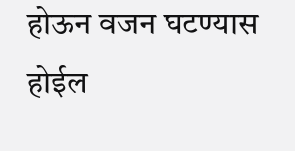होऊन वजन घटण्यास होईल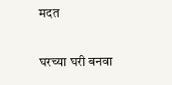मदत

घरच्या घरी बनवा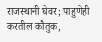राजस्थानी घेवर; पाहुणेही करतील कौतुक,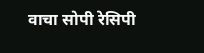वाचा सोपी रेसिपी